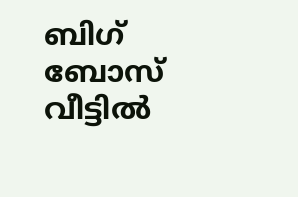ബിഗ് ബോസ് വീട്ടിൽ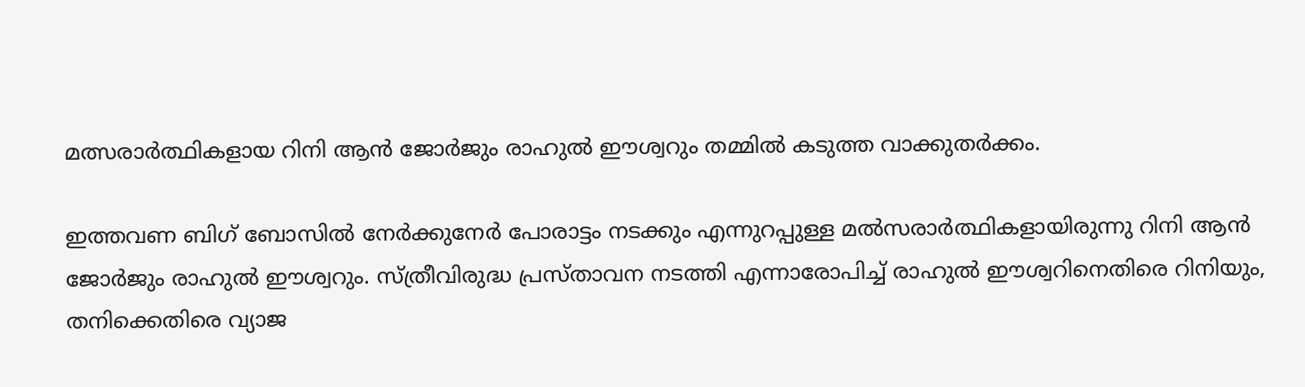മത്സരാർത്ഥികളായ റിനി ആൻ ജോർജും രാഹുൽ ഈശ്വറും തമ്മിൽ കടുത്ത വാക്കുതര്‍ക്കം.

ഇത്തവണ ബിഗ് ബോസിൽ നേർക്കുനേർ പോരാട്ടം നടക്കും എന്നുറപ്പുള്ള മൽസരാർത്ഥികളായിരുന്നു റിനി ആൻ ജോർജും രാഹുൽ ഈശ്വറും. സ്ത്രീവിരുദ്ധ പ്രസ്താവന നടത്തി എന്നാരോപിച്ച് രാഹുല്‍ ഈശ്വറിനെതിരെ റിനിയും, തനിക്കെതിരെ വ്യാജ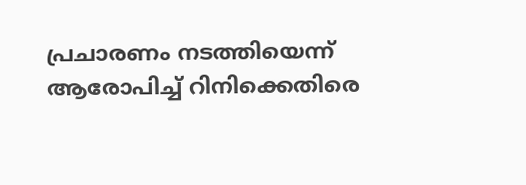പ്രചാരണം നടത്തിയെന്ന് ആരോപിച്ച് റിനിക്കെതിരെ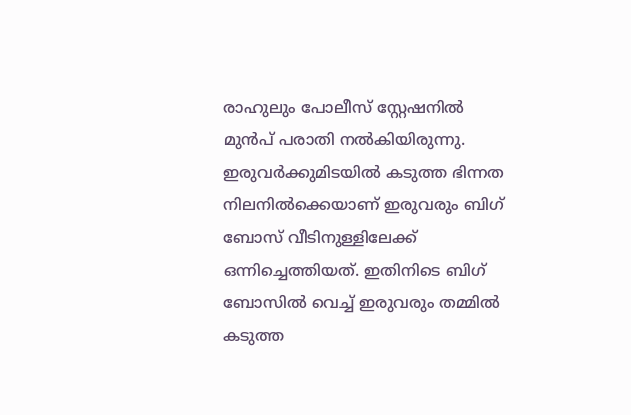രാഹുലും പോലീസ് സ്റ്റേഷനില്‍ മുന്‍പ് പരാതി നല്‍കിയിരുന്നു. ഇരുവര്‍ക്കുമിടയില്‍ കടുത്ത ഭിന്നത നിലനില്‍ക്കെയാണ് ഇരുവരും ബിഗ് ബോസ് വീടിനുള്ളിലേക്ക് ഒന്നിച്ചെത്തിയത്. ഇതിനിടെ ബിഗ് ബോസിൽ വെച്ച് ഇരുവരും തമ്മിൽ കടുത്ത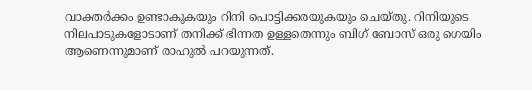വാക്തർക്കം ഉണ്ടാകുകയും റിനി പൊട്ടിക്കരയുകയും ചെയ്തു. റിനിയുടെ നിലപാടുകളോടാണ് തനിക്ക് ഭിന്നത ഉള്ളതെന്നും ബിഗ് ബോസ് ഒരു ഗെയിം ആണെന്നുമാണ് രാഹുൽ പറയുന്നത്.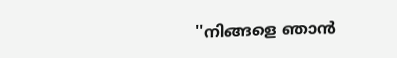''നിങ്ങളെ ഞാൻ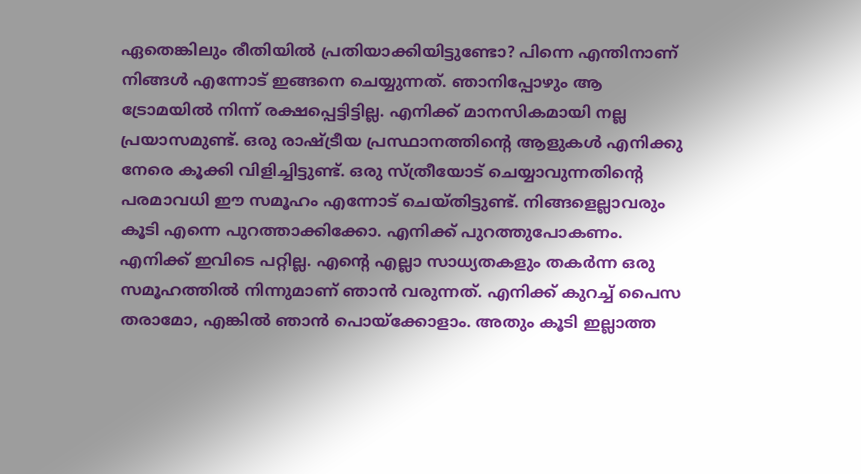ഏതെങ്കിലും രീതിയിൽ പ്രതിയാക്കിയിട്ടുണ്ടോ? പിന്നെ എന്തിനാണ് നിങ്ങൾ എന്നോട് ഇങ്ങനെ ചെയ്യുന്നത്. ഞാനിപ്പോഴും ആ ട്രോമയിൽ നിന്ന് രക്ഷപ്പെട്ടിട്ടില്ല. എനിക്ക് മാനസികമായി നല്ല പ്രയാസമുണ്ട്. ഒരു രാഷ്ട്രീയ പ്രസ്ഥാനത്തിന്റെ ആളുകൾ എനിക്കു നേരെ കൂക്കി വിളിച്ചിട്ടുണ്ട്. ഒരു സ്ത്രീയോട് ചെയ്യാവുന്നതിന്റെ പരമാവധി ഈ സമൂഹം എന്നോട് ചെയ്തിട്ടുണ്ട്. നിങ്ങളെല്ലാവരും കൂടി എന്നെ പുറത്താക്കിക്കോ. എനിക്ക് പുറത്തുപോകണം. എനിക്ക് ഇവിടെ പറ്റില്ല. എന്റെ എല്ലാ സാധ്യതകളും തകർന്ന ഒരു സമൂഹത്തിൽ നിന്നുമാണ് ഞാൻ വരുന്നത്. എനിക്ക് കുറച്ച് പൈസ തരാമോ, എങ്കിൽ ഞാൻ പൊയ്ക്കോളാം. അതും കൂടി ഇല്ലാത്ത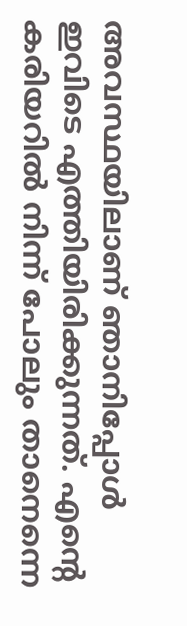അവസ്ഥയിലാണ് ഞാനിപ്പോൾ ഇവിടെ എത്തിയിരിക്കുന്നത്. എന്റെ കരിയറിൽ നിന്ന് പോലും താനെന്നെ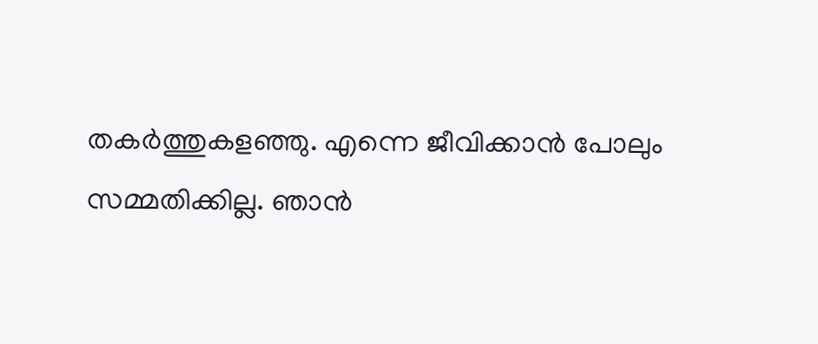തകർത്തുകളഞ്ഞു. എന്നെ ജീവിക്കാൻ പോലും സമ്മതിക്കില്ല. ഞാൻ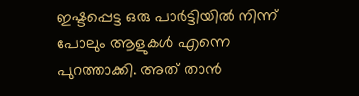ഇഷ്ടപ്പെട്ട ഒരു പാർട്ടിയിൽ നിന്ന് പോലും ആളുകൾ എന്നെ പുറത്താക്കി. അത് താൻ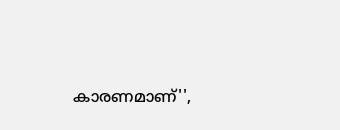കാരണമാണ്'',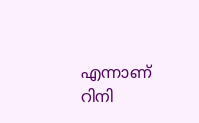എന്നാണ് റിനി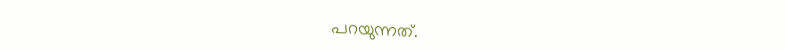പറയുന്നത്.